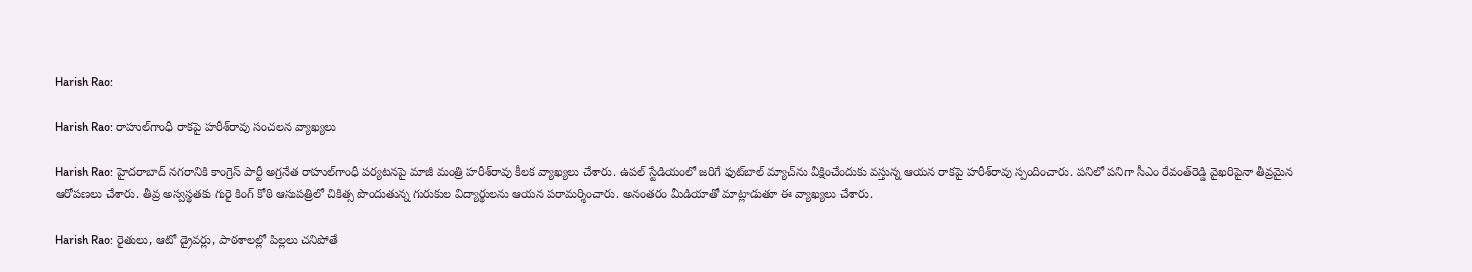Harish Rao:

Harish Rao: రాహుల్‌గాంధీ రాక‌పై హ‌రీశ్‌రావు సంచ‌ల‌న వ్యాఖ్య‌లు

Harish Rao: హైద‌రాబాద్ న‌గ‌రానికి కాంగ్రెస్ పార్టీ అగ్ర‌నేత రాహుల్‌గాంధీ ప‌ర్య‌ట‌న‌పై మాజీ మంత్రి హ‌రీశ్‌రావు కీల‌క వ్యాఖ్య‌లు చేశారు. ఉప‌ల్ స్టేడియంలో జ‌రిగే ఫుట్‌బాల్ మ్యాచ్‌ను వీక్షించేందుకు వ‌స్తున్న ఆయ‌న రాక‌పై హ‌రీశ్‌రావు స్పందించారు. ప‌నిలో ప‌నిగా సీఎం రేవంత్‌రెడ్డి వైఖ‌రిపైనా తీవ్ర‌మైన ఆరోప‌ణ‌లు చేశారు. తీవ్ర అస్వ‌స్థ‌త‌కు గురై కింగ్ కోఠి ఆసుప‌త్రిలో చికిత్స పొందుతున్న గురుకుల విద్యార్థుల‌ను ఆయ‌న ప‌రామ‌ర్శించారు. అనంత‌రం మీడియాతో మాట్లాడుతూ ఈ వ్యాఖ్య‌లు చేశారు.

Harish Rao: రైతులు, ఆటో డ్రైవ‌ర్లు, పాఠ‌శాల‌ల్లో పిల్ల‌లు చ‌నిపోతే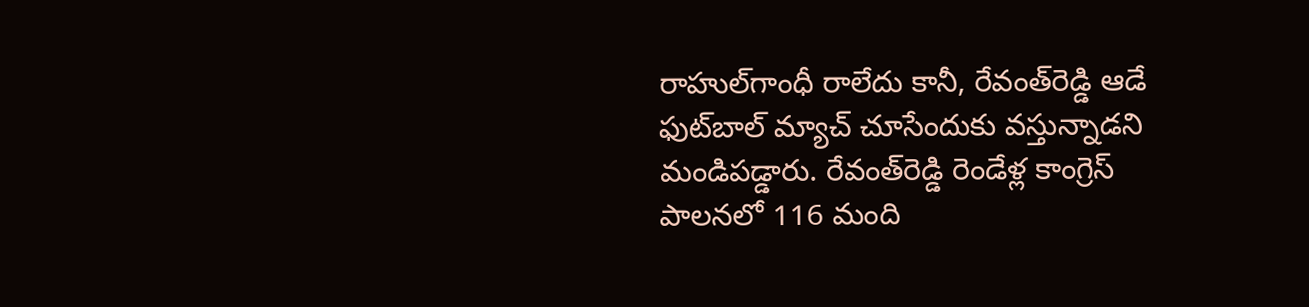రాహుల్‌గాంధీ రాలేదు కానీ, రేవంత్‌రెడ్డి ఆడే ఫుట్‌బాల్ మ్యాచ్ చూసేందుకు వ‌స్తున్నాడ‌ని మండిప‌డ్డారు. రేవంత్‌రెడ్డి రెండేళ్ల కాంగ్రెస్ పాల‌న‌లో 116 మంది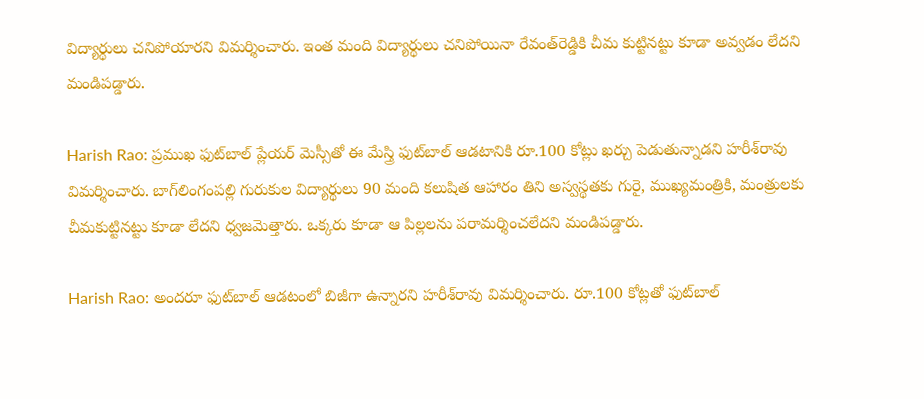విద్యార్థులు చ‌నిపోయార‌ని విమ‌ర్శించారు. ఇంత మంది విద్యార్థులు చ‌నిపోయినా రేవంత్‌రెడ్డికి చీమ కుట్టిన‌ట్టు కూడా అవ్వ‌డం లేద‌ని మండిప‌డ్డారు.

Harish Rao: ప్ర‌ముఖ ఫుట్‌బాల్ ప్లేయ‌ర్‌ మెస్సీతో ఈ మేస్త్రి ఫుట్‌బాల్ ఆడ‌టానికి రూ.100 కోట్లు ఖ‌ర్చు పెడుతున్నాడ‌ని హ‌రీశ్‌రావు విమ‌ర్శించారు. బాగ్‌లింగంప‌ల్లి గురుకుల విద్యార్థులు 90 మంది క‌లుషిత ఆహారం తిని అస్వ‌స్థ‌త‌కు గురై, ముఖ్య‌మంత్రికి, మంత్రుల‌కు చీమ‌కుట్టిన‌ట్టు కూడా లేద‌ని ధ్వ‌జ‌మెత్తారు. ఒక్క‌రు కూడా ఆ పిల్ల‌ల‌ను ప‌రామ‌ర్శించ‌లేద‌ని మండిప‌డ్డారు.

Harish Rao: అంద‌రూ ఫుట్‌బాల్ ఆడ‌టంలో బిజీగా ఉన్నార‌ని హ‌రీశ్‌రావు విమ‌ర్శించారు. రూ.100 కోట్ల‌తో ఫుట్‌బాల్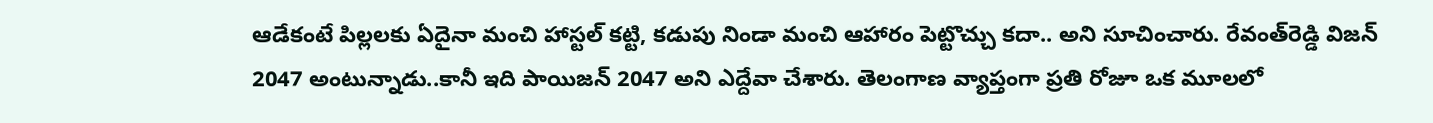ఆడేకంటే పిల్ల‌ల‌కు ఏదైనా మంచి హాస్ట‌ల్ క‌ట్టి, క‌డుపు నిండా మంచి ఆహారం పెట్టొచ్చు క‌దా.. అని సూచించారు. రేవంత్‌రెడ్డి విజన్ 2047 అంటున్నాడు..కానీ ఇది పాయిజ‌న్ 2047 అని ఎద్దేవా చేశారు. తెలంగాణ వ్యాప్తంగా ప్ర‌తి రోజూ ఒక మూల‌లో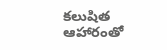క‌లుషిత ఆహారంతో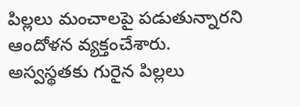పిల్లలు మంచాల‌పై ప‌డుతున్నార‌ని ఆందోళ‌న వ్య‌క్తంచేశారు. అస్వ‌స్థ‌త‌కు గురైన పిల్ల‌లు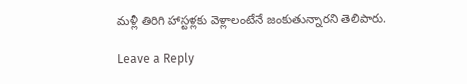మ‌ళ్లీ తిరిగి హాస్ట‌ళ్ల‌కు వెళ్లాలంటేనే జంకుతున్నార‌ని తెలిపారు.

Leave a Reply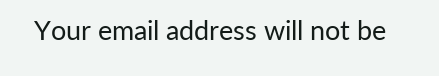Your email address will not be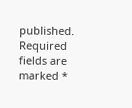published. Required fields are marked *